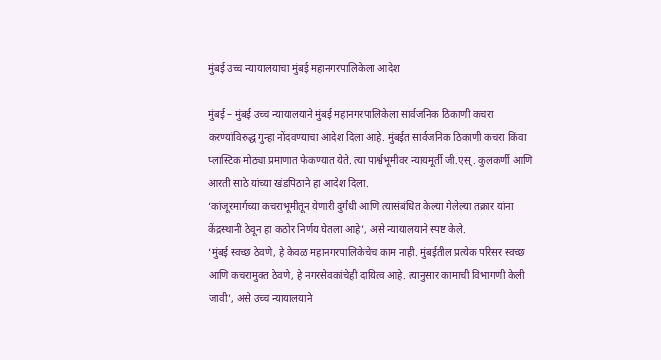मुंबई उच्च न्यायालयाचा मुंबई महानगरपालिकेला आदेश

मुंबई – मुंबई उच्च न्यायालयाने मुंबई महानगरपालिकेला सार्वजनिक ठिकाणी कचरा करण्यांविरुद्ध गुन्हा नोंदवण्याचा आदेश दिला आहे. मुंबईत सार्वजनिक ठिकाणी कचरा किंवा प्लास्टिक मोठ्या प्रमाणात फेकण्यात येते. त्या पार्श्वभूमीवर न्यायमूर्ती जी.एस्. कुलकर्णी आणि आरती साठे यांच्या खंडपिठाने हा आदेश दिला.
‘कांजूरमार्गच्या कचराभूमीतून येणारी दुर्गंधी आणि त्यासंबंधित केल्या गेलेल्या तक्रार यांना केंद्रस्थानी ठेवून हा कठोर निर्णय घेतला आहे’, असे न्यायालयाने स्पष्ट केले.
‘मुंबई स्वच्छ ठेवणे, हे केवळ महानगरपालिकेचेच काम नाही. मुंबईतील प्रत्येक परिसर स्वच्छ आणि कचरामुक्त ठेवणे, हे नगरसेवकांचेही दायित्व आहे. त्यानुसार कामाची विभागणी केली जावी’, असे उच्च न्यायालयाने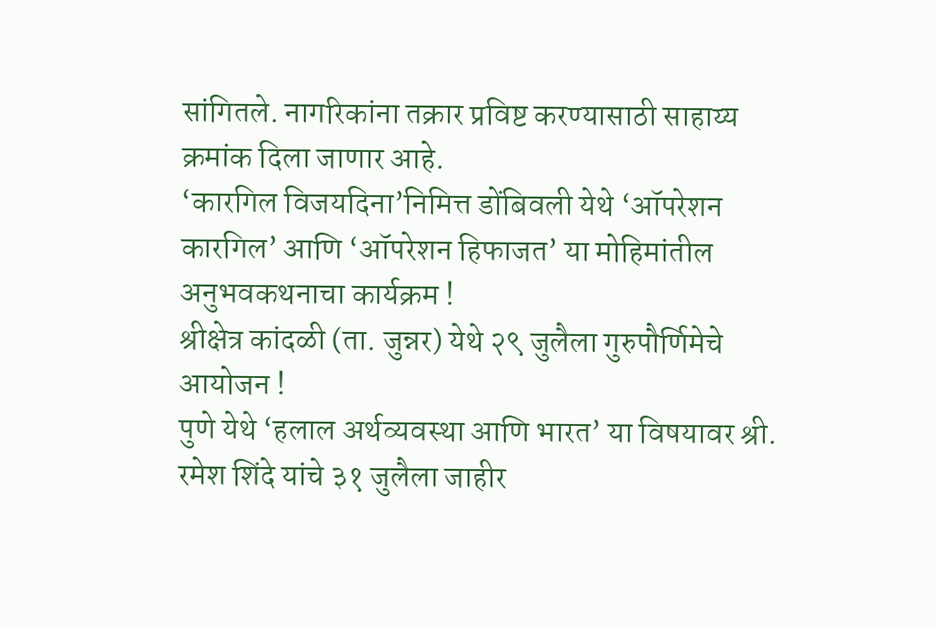सांगितले. नागरिकांना तक्रार प्रविष्ट करण्यासाठी साहाय्य क्रमांक दिला जाणार आहे.
‘कारगिल विजयदिना’निमित्त डोंबिवली येथे ‘ऑपरेशन कारगिल’ आणि ‘ऑपरेशन हिफाजत’ या मोहिमांतील अनुभवकथनाचा कार्यक्रम !
श्रीक्षेत्र कांदळी (ता. जुन्नर) येथे २९ जुलैला गुरुपौर्णिमेचे आयोजन !
पुणे येथे ‘हलाल अर्थव्यवस्था आणि भारत’ या विषयावर श्री. रमेश शिंदे यांचे ३१ जुलैला जाहीर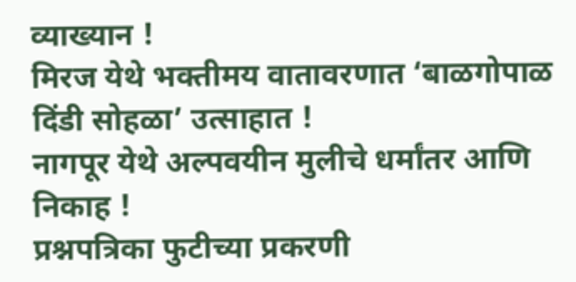व्याख्यान !
मिरज येथे भक्तीमय वातावरणात ‘बाळगोपाळ दिंडी सोहळा’ उत्साहात !
नागपूर येथे अल्पवयीन मुलीचे धर्मांतर आणि निकाह !
प्रश्नपत्रिका फुटीच्या प्रकरणी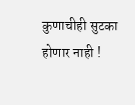कुणाचीही सुटका होणार नाही !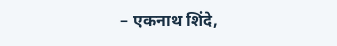– एकनाथ शिंदे,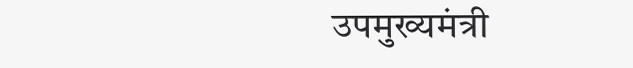उपमुख्यमंत्री